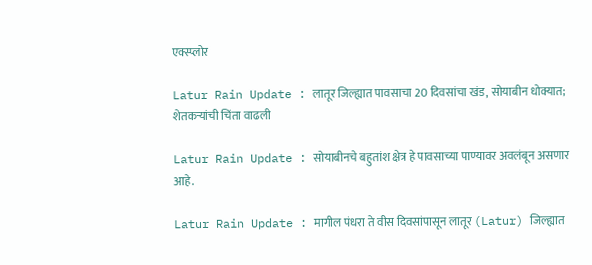एक्स्प्लोर

Latur Rain Update : लातूर जिल्ह्यात पावसाचा 20 दिवसांचा खंड, सोयाबीन धोक्यात; शेतकऱ्यांची चिंता वाढली

Latur Rain Update : सोयाबीनचे बहुतांश क्षेत्र हे पावसाच्या पाण्यावर अवलंबून असणार आहे.

Latur Rain Update : मागील पंधरा ते वीस दिवसांपासून लातूर (Latur) जिल्ह्यात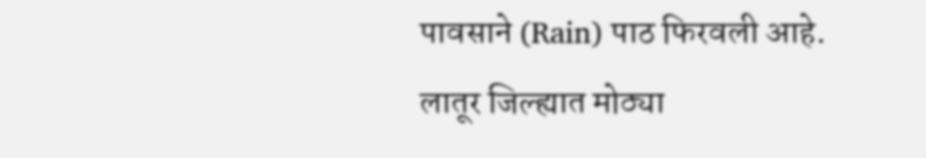पावसाने (Rain) पाठ फिरवली आहे. लातूर जिल्ह्यात मोठ्या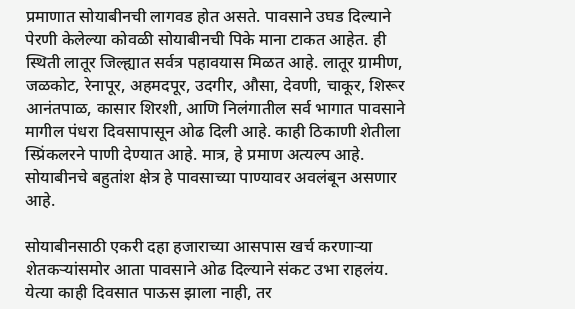प्रमाणात सोयाबीनची लागवड होत असते. पावसाने उघड दिल्याने पेरणी केलेल्या कोवळी सोयाबीनची पिके माना टाकत आहेत. ही स्थिती लातूर जिल्ह्यात सर्वत्र पहावयास मिळत आहे. लातूर ग्रामीण, जळकोट, रेनापूर, अहमदपूर, उदगीर, औसा, देवणी, चाकूर, शिरूर आनंतपाळ, कासार शिरशी, आणि निलंगातील सर्व भागात पावसाने मागील पंधरा दिवसापासून ओढ दिली आहे. काही ठिकाणी शेतीला स्प्रिंकलरने पाणी देण्यात आहे. मात्र, हे प्रमाण अत्यल्प आहे. सोयाबीनचे बहुतांश क्षेत्र हे पावसाच्या पाण्यावर अवलंबून असणार आहे.

सोयाबीनसाठी एकरी दहा हजाराच्या आसपास खर्च करणाऱ्या शेतकऱ्यांसमोर आता पावसाने ओढ दिल्याने संकट उभा राहलंय. येत्या काही दिवसात पाऊस झाला नाही, तर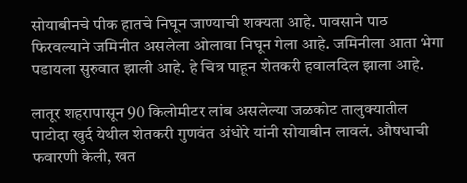सोयाबीनचे पीक हातचे निघून जाण्याची शक्यता आहे. पावसाने पाठ फिरवल्याने जमिनीत असलेला ओलावा निघून गेला आहे. जमिनीला आता भेगा पडायला सुरुवात झाली आहे. हे चित्र पाहून शेतकरी हवालदिल झाला आहे.

लातूर शहरापासून 90 किलोमीटर लांब असलेल्या जळकोट तालुक्यातील पाटोदा खुर्द येथील शेतकरी गुणवंत अंधोरे यांनी सोयाबीन लावलं. औषधाची फवारणी केली, खत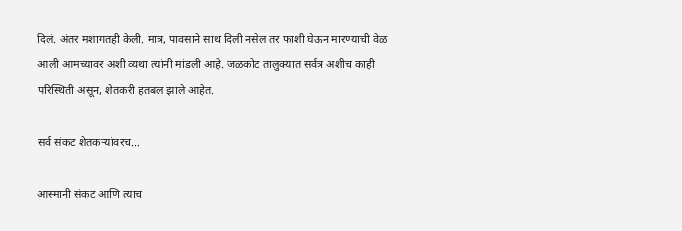दिलं. अंतर मशागतही केली. मात्र, पावसाने साथ दिली नसेल तर फाशी घेऊन मारण्याची वेळ आली आमच्यावर अशी व्यथा त्यांनी मांडली आहे. जळकोट तालुक्यात सर्वत्र अशीच काही परिस्थिती असून, शेतकरी हतबल झाले आहेत.

सर्व संकट शेतकऱ्यांवरच...

आस्मानी संकट आणि त्याच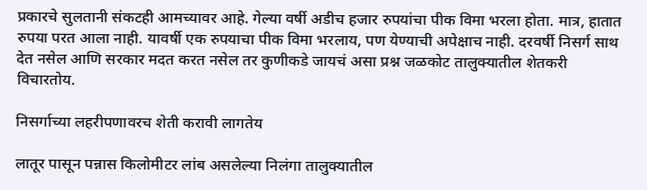प्रकारचे सुलतानी संकटही आमच्यावर आहे. गेल्या वर्षी अडीच हजार रुपयांचा पीक विमा भरला होता. मात्र, हातात रुपया परत आला नाही. यावर्षी एक रुपयाचा पीक विमा भरलाय, पण येण्याची अपेक्षाच नाही. दरवर्षी निसर्ग साथ देत नसेल आणि सरकार मदत करत नसेल तर कुणीकडे जायचं असा प्रश्न जळकोट तालुक्यातील शेतकरी विचारतोय.

निसर्गाच्या लहरीपणावरच शेती करावी लागतेय

लातूर पासून पन्नास किलोमीटर लांब असलेल्या निलंगा तालुक्यातील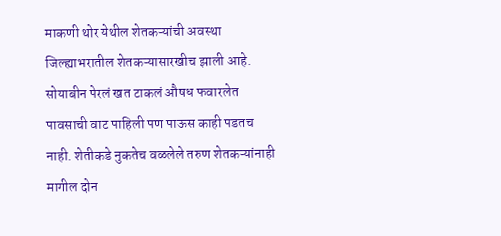माकणी थोर येथील शेतकऱ्यांची अवस्था जिल्ह्याभरातील शेतकऱ्यासारखीच झाली आहे. सोयाबीन पेरलं खत टाकलं औषध फवारलेत पावसाची वाट पाहिली पण पाऊस काही पडतच नाही. शेतीकडे नुकतेच वळलेले तरुण शेतकऱ्यांनाही मागील दोन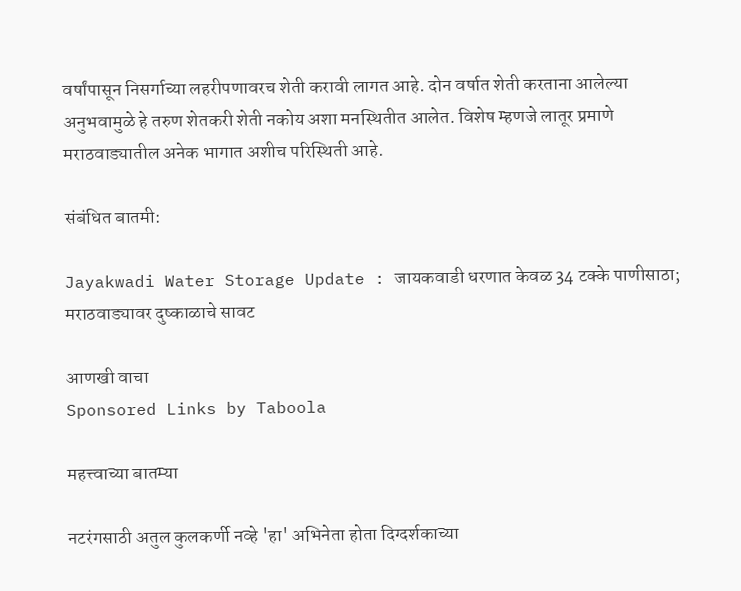वर्षांपासून निसर्गाच्या लहरीपणावरच शेती करावी लागत आहे. दोन वर्षात शेती करताना आलेल्या अनुभवामुळे हे तरुण शेतकरी शेती नकोय अशा मनस्थितीत आलेत. विशेष म्हणजे लातूर प्रमाणे मराठवाड्यातील अनेक भागात अशीच परिस्थिती आहे.

संबंधित बातमी:

Jayakwadi Water Storage Update : जायकवाडी धरणात केवळ 34 टक्के पाणीसाठा; मराठवाड्यावर दुष्काळाचे सावट

आणखी वाचा
Sponsored Links by Taboola

महत्त्वाच्या बातम्या

नटरंगसाठी अतुल कुलकर्णी नव्हे 'हा' अभिनेता होता दिग्दर्शकाच्या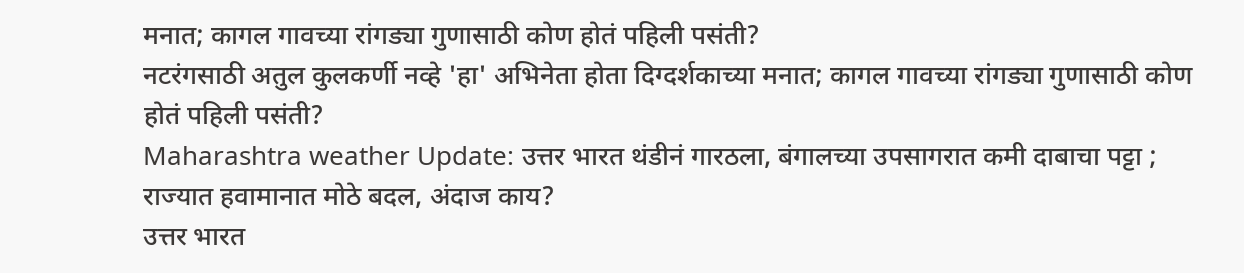मनात; कागल गावच्या रांगड्या गुणासाठी कोण होतं पहिली पसंती?
नटरंगसाठी अतुल कुलकर्णी नव्हे 'हा' अभिनेता होता दिग्दर्शकाच्या मनात; कागल गावच्या रांगड्या गुणासाठी कोण होतं पहिली पसंती?
Maharashtra weather Update: उत्तर भारत थंडीनं गारठला, बंगालच्या उपसागरात कमी दाबाचा पट्टा ; राज्यात हवामानात मोठे बदल, अंदाज काय?
उत्तर भारत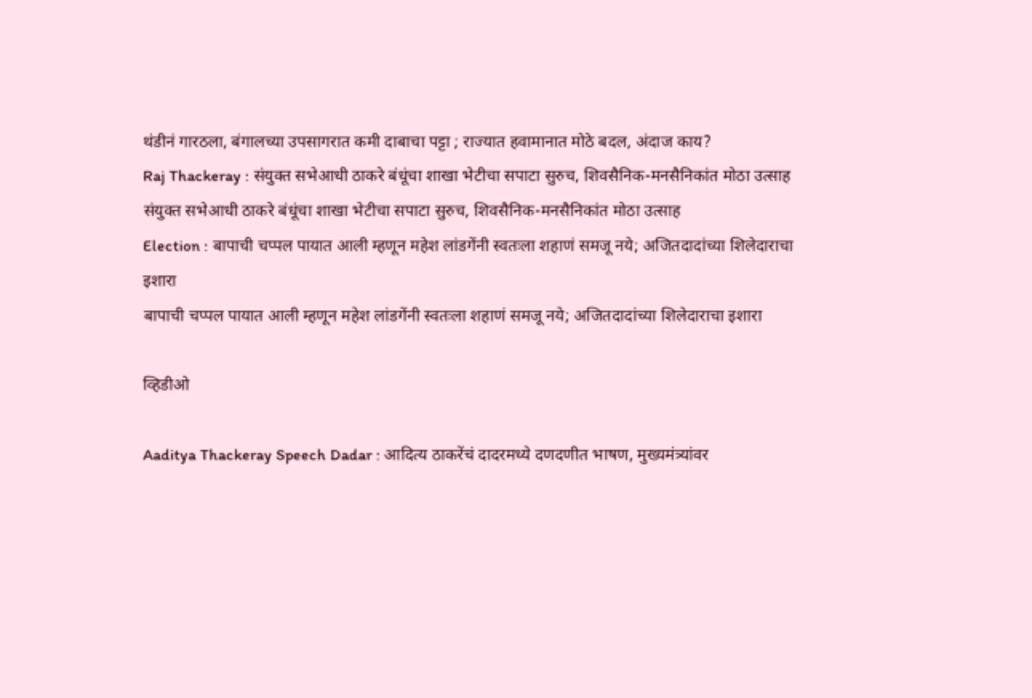थंडीनं गारठला, बंगालच्या उपसागरात कमी दाबाचा पट्टा ; राज्यात हवामानात मोठे बदल, अंदाज काय?
Raj Thackeray : संयुक्त सभेआधी ठाकरे बंधूंचा शाखा भेटीचा सपाटा सुरुच, शिवसैनिक-मनसैनिकांत मोठा उत्साह
संयुक्त सभेआधी ठाकरे बंधूंचा शाखा भेटीचा सपाटा सुरुच, शिवसैनिक-मनसैनिकांत मोठा उत्साह
Election : बापाची चप्पल पायात आली म्हणून महेश लांडगेंनी स्वतःला शहाणं समजू नये; अजितदादांच्या शिलेदाराचा इशारा
बापाची चप्पल पायात आली म्हणून महेश लांडगेंनी स्वतःला शहाणं समजू नये; अजितदादांच्या शिलेदाराचा इशारा

व्हिडीओ

Aaditya Thackeray Speech Dadar : आदित्य ठाकरेंचं दादरमध्ये दणदणीत भाषण, मुख्यमंत्र्‍यांवर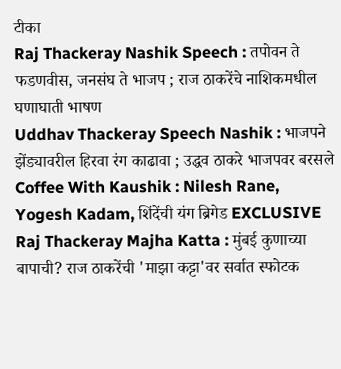टीका
Raj Thackeray Nashik Speech : तपोवन ते फडणवीस, जनसंघ ते भाजप ; राज ठाकरेंचे नाशिकमधील घणाघाती भाषण
Uddhav Thackeray Speech Nashik : भाजपने झेंड्यावरील हिरवा रंग काढावा ; उद्धव ठाकरे भाजपवर बरसले
Coffee With Kaushik : Nilesh Rane, Yogesh Kadam, शिंदेंची यंग ब्रिगेड EXCLUSIVE
Raj Thackeray Majha Katta : मुंबई कुणाच्या बापाची? राज ठाकरेंची 'माझा कट्टा'वर सर्वात स्फोटक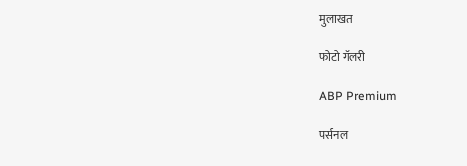मुलाखत

फोटो गॅलरी

ABP Premium

पर्सनल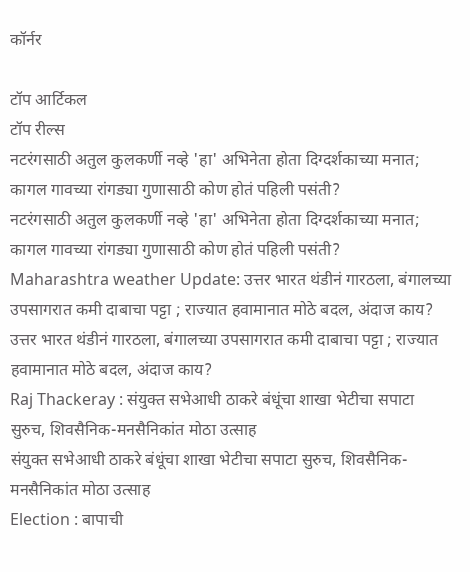कॉर्नर

टॉप आर्टिकल
टॉप रील्स
नटरंगसाठी अतुल कुलकर्णी नव्हे 'हा' अभिनेता होता दिग्दर्शकाच्या मनात; कागल गावच्या रांगड्या गुणासाठी कोण होतं पहिली पसंती?
नटरंगसाठी अतुल कुलकर्णी नव्हे 'हा' अभिनेता होता दिग्दर्शकाच्या मनात; कागल गावच्या रांगड्या गुणासाठी कोण होतं पहिली पसंती?
Maharashtra weather Update: उत्तर भारत थंडीनं गारठला, बंगालच्या उपसागरात कमी दाबाचा पट्टा ; राज्यात हवामानात मोठे बदल, अंदाज काय?
उत्तर भारत थंडीनं गारठला, बंगालच्या उपसागरात कमी दाबाचा पट्टा ; राज्यात हवामानात मोठे बदल, अंदाज काय?
Raj Thackeray : संयुक्त सभेआधी ठाकरे बंधूंचा शाखा भेटीचा सपाटा सुरुच, शिवसैनिक-मनसैनिकांत मोठा उत्साह
संयुक्त सभेआधी ठाकरे बंधूंचा शाखा भेटीचा सपाटा सुरुच, शिवसैनिक-मनसैनिकांत मोठा उत्साह
Election : बापाची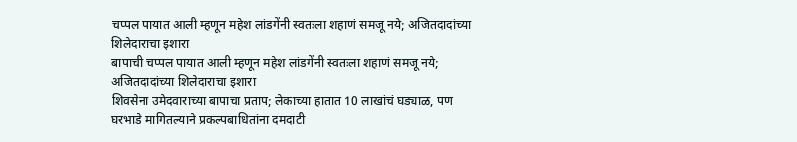चप्पल पायात आली म्हणून महेश लांडगेंनी स्वतःला शहाणं समजू नये; अजितदादांच्या शिलेदाराचा इशारा
बापाची चप्पल पायात आली म्हणून महेश लांडगेंनी स्वतःला शहाणं समजू नये; अजितदादांच्या शिलेदाराचा इशारा
शिवसेना उमेदवाराच्या बापाचा प्रताप; लेकाच्या हातात 10 लाखांचं घड्याळ, पण घरभाडे मागितल्याने प्रकल्पबाधितांना दमदाटी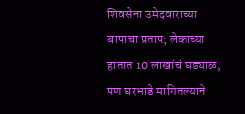शिवसेना उमेदवाराच्या बापाचा प्रताप; लेकाच्या हातात 10 लाखांचं घड्याळ, पण घरभाडे मागितल्याने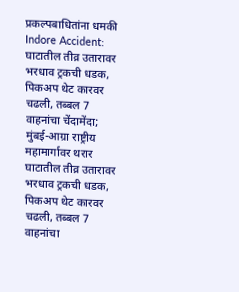प्रकल्पबाधितांना धमकी
Indore Accident: घाटातील तीव्र उतारावर भरधाव ट्रकची धडक, पिकअप थेट कारवर चढली, तब्बल 7 वाहनांचा चेंदामेंदा; मुंबई-आग्रा राष्ट्रीय महामार्गावर थरार
घाटातील तीव्र उतारावर भरधाव ट्रकची धडक, पिकअप थेट कारवर चढली, तब्बल 7 वाहनांचा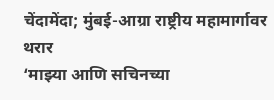चेंदामेंदा; मुंबई-आग्रा राष्ट्रीय महामार्गावर थरार
‘माझ्या आणि सचिनच्या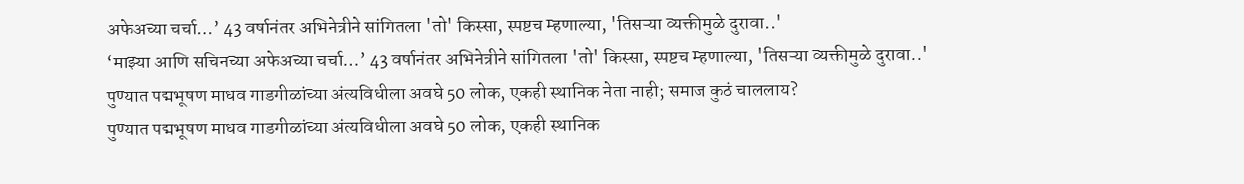अफेअच्या चर्चा…’ 43 वर्षानंतर अभिनेत्रीने सांगितला 'तो' किस्सा, स्पष्टच म्हणाल्या, 'तिसऱ्या व्यक्तीमुळे दुरावा..'
‘माझ्या आणि सचिनच्या अफेअच्या चर्चा…’ 43 वर्षानंतर अभिनेत्रीने सांगितला 'तो' किस्सा, स्पष्टच म्हणाल्या, 'तिसऱ्या व्यक्तीमुळे दुरावा..'
पुण्यात पद्मभूषण माधव गाडगीळांच्या अंत्यविधीला अवघे 50 लोक, एकही स्थानिक नेता नाही; समाज कुठं चाललाय?
पुण्यात पद्मभूषण माधव गाडगीळांच्या अंत्यविधीला अवघे 50 लोक, एकही स्थानिक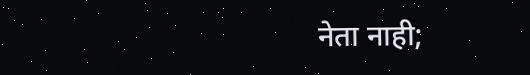नेता नाही;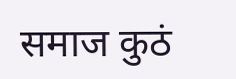समाज कुठं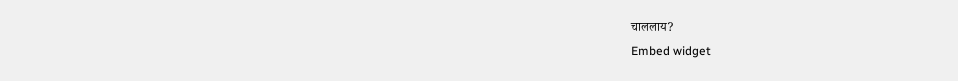चाललाय?
Embed widget